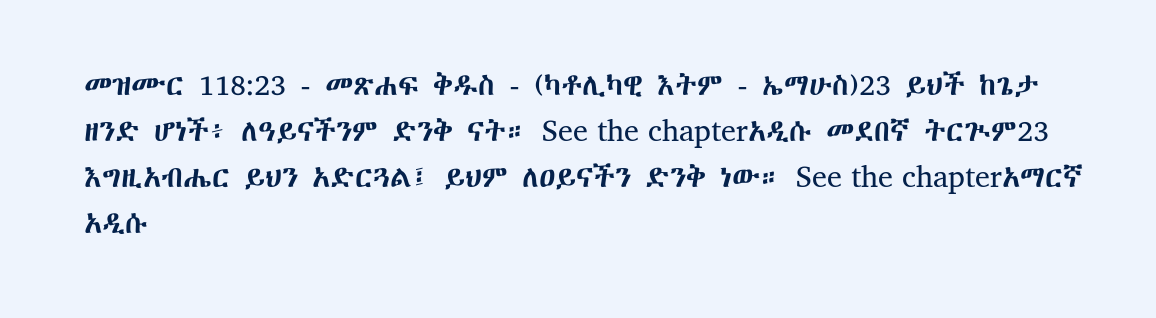መዝሙር 118:23 - መጽሐፍ ቅዱስ - (ካቶሊካዊ እትም - ኤማሁስ)23 ይህች ከጌታ ዘንድ ሆነች፥ ለዓይናችንም ድንቅ ናት። See the chapterአዲሱ መደበኛ ትርጒም23 እግዚአብሔር ይህን አድርጓል፤ ይህም ለዐይናችን ድንቅ ነው። See the chapterአማርኛ አዲሱ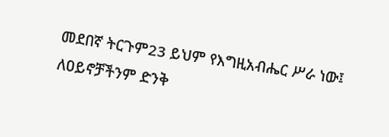መደበኛ ትርጉም23 ይህም የእግዚአብሔር ሥራ ነው፤ ለዐይኖቻችንም ድንቅ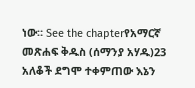ነው። See the chapterየአማርኛ መጽሐፍ ቅዱስ (ሰማንያ አሃዱ)23 አለቆች ደግሞ ተቀምጠው እኔን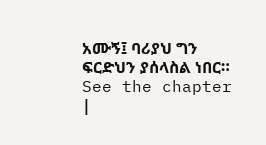አሙኝ፤ ባሪያህ ግን ፍርድህን ያሰላስል ነበር። See the chapter |